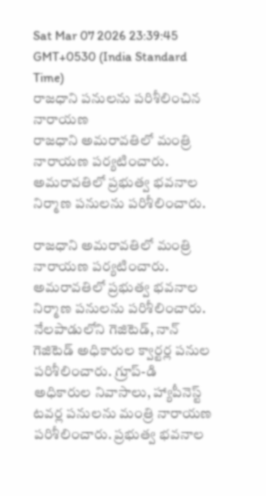Sat Mar 07 2026 23:39:45 GMT+0530 (India Standard Time)
రాజధాని పనులను పరిశీలించిన నారాయణ
రాజధాని అమరావతిలో మంత్రి నారాయణ పర్యటించారు. అమరావతిలో ప్రభుత్వ భవనాల నిర్మాణ పనులను పరిశీలించారు.

రాజధాని అమరావతిలో మంత్రి నారాయణ పర్యటించారు. అమరావతిలో ప్రభుత్వ భవనాల నిర్మాణ పనులను పరిశీలించారు. నేలపాడులోని గెజిటెడ్, నాన్ గెజిటెడ్ అధికారుల క్వార్టర్ల పనుల పరిశీలించారు. గ్రూప్-డి అధికారుల నివాసాలు, హ్యాపీనెస్ట్ టవర్ల పనులను మంత్రి నారాయణ పరిశీలించారు. ప్రభుత్వ భవనాల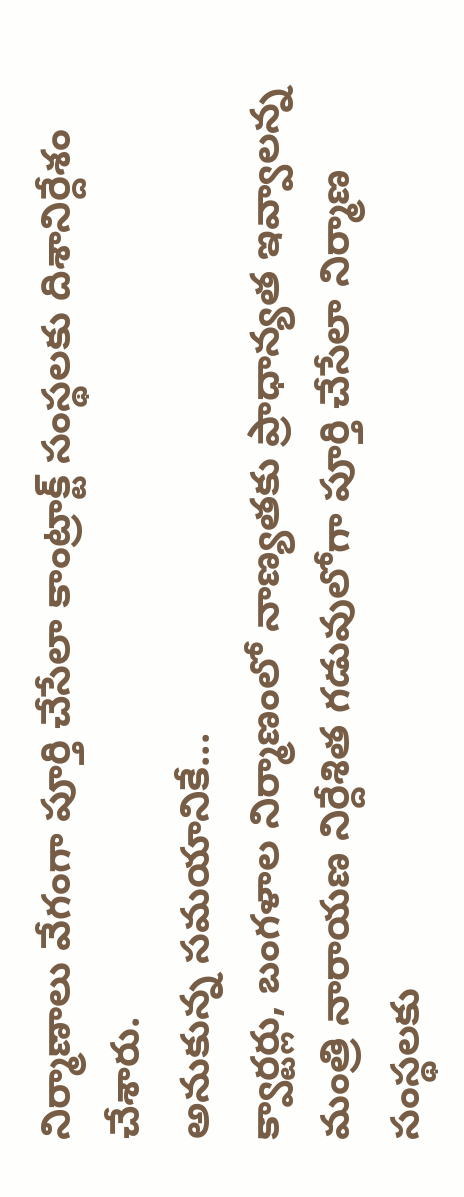నిర్మాణాలు వేగంగా పూర్తి చేసేలా కాంట్రాక్ట్ సంస్థలకు దిశానిర్దేశం చేశారు.
అనుకున్న సమయానికే...
క్వార్టర్లు, బంగళాల నిర్మాణంలో నాణ్యతకు ప్రాధాన్యత ఇవ్వాలన్న మంత్రి నారాయణ నిర్దేశిత గడువులోగా పూర్తి చేసేలా నిర్మాణ సంస్థలకు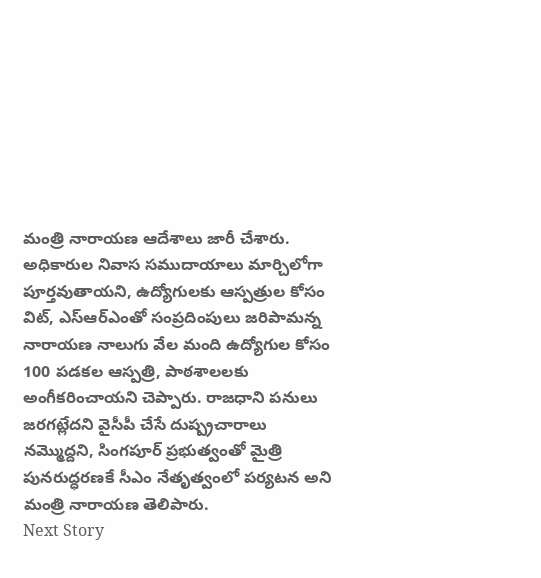మంత్రి నారాయణ ఆదేశాలు జారీ చేశారు. అధికారుల నివాస సముదాయాలు మార్చిలోగా పూర్తవుతాయని, ఉద్యోగులకు ఆస్పత్రుల కోసం విట్, ఎస్ఆర్ఎంతో సంప్రదింపులు జరిపామన్న నారాయణ నాలుగు వేల మంది ఉద్యోగుల కోసం 100 పడకల ఆస్పత్రి, పాఠశాలలకు అంగీకరించాయని చెప్పారు. రాజధాని పనులు జరగట్లేదని వైసీపీ చేసే దుష్ప్రచారాలు నమ్మొద్దని, సింగపూర్ ప్రభుత్వంతో మైత్రి పునరుద్ధరణకే సీఎం నేతృత్వంలో పర్యటన అని మంత్రి నారాయణ తెలిపారు.
Next Story